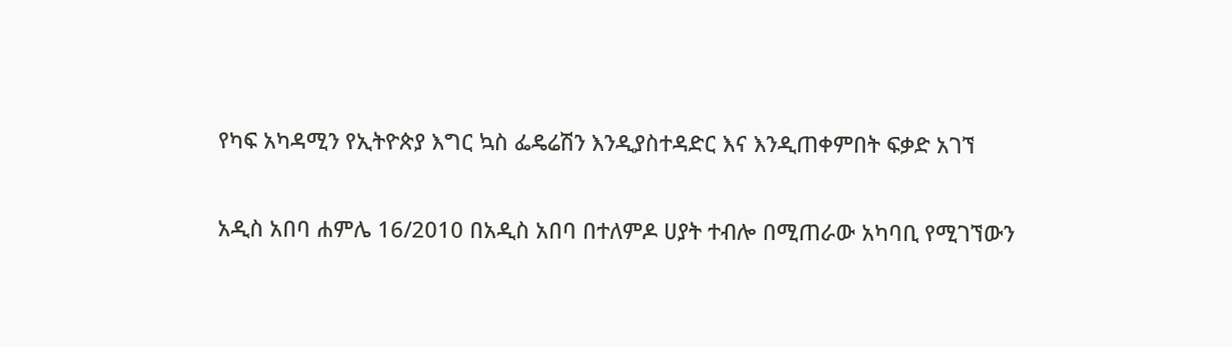የካፍ አካዳሚን የኢትዮጵያ እግር ኳስ ፌዴሬሽን እንዲያስተዳድር እና እንዲጠቀምበት ፍቃድ አገኘ

አዲስ አበባ ሐምሌ 16/2010 በአዲስ አበባ በተለምዶ ሀያት ተብሎ በሚጠራው አካባቢ የሚገኘውን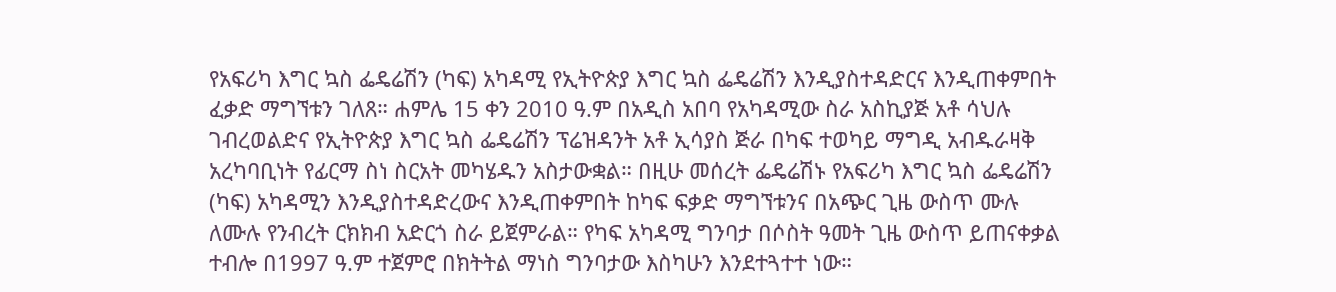የአፍሪካ እግር ኳስ ፌዴሬሽን (ካፍ) አካዳሚ የኢትዮጵያ እግር ኳስ ፌዴሬሽን እንዲያስተዳድርና እንዲጠቀምበት ፈቃድ ማግኘቱን ገለጸ። ሐምሌ 15 ቀን 2010 ዓ.ም በአዲስ አበባ የአካዳሚው ስራ አስኪያጅ አቶ ሳህሉ ገብረወልድና የኢትዮጵያ እግር ኳስ ፌዴሬሽን ፕሬዝዳንት አቶ ኢሳያስ ጅራ በካፍ ተወካይ ማግዲ አብዱራዛቅ አረካባቢነት የፊርማ ስነ ስርአት መካሄዱን አስታውቋል። በዚሁ መሰረት ፌዴሬሽኑ የአፍሪካ እግር ኳስ ፌዴሬሽን (ካፍ) አካዳሚን እንዲያስተዳድረውና እንዲጠቀምበት ከካፍ ፍቃድ ማግኘቱንና በአጭር ጊዜ ውስጥ ሙሉ ለሙሉ የንብረት ርክክብ አድርጎ ስራ ይጀምራል። የካፍ አካዳሚ ግንባታ በሶስት ዓመት ጊዜ ውስጥ ይጠናቀቃል ተብሎ በ1997 ዓ.ም ተጀምሮ በክትትል ማነስ ግንባታው እስካሁን እንደተጓተተ ነው።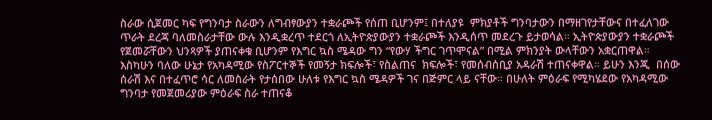ስራው ሲጀመር ካፍ የግንባታ ስራውን ለግብፃውያን ተቋራጮች የሰጠ ቢሆንም፤ በተለያዩ  ምክያቶች ግንባታውን በማዘገየታቸውና በተፈለገው ጥራት ደረጃ ባለመስራታቸው ውሉ እንዲቋረጥ ተደርጎ ለኢትዮጵያውያን ተቋራጮች እንዲሰጥ መደረጉ ይታወሳል። ኢትዮጵያውያን ተቋራጮች የጀመሯቸውን ህንጻዎች ያጠናቀቁ ቢሆንም የእግር ኳስ ሜዳው ግን “የውሃ ችግር ገጥሞናል” በሚል ምክንያት ውላቸውን አቋርጠዋል። እስካሁን ባለው ሁኔታ የአካዳሚው የስፖርተኞች የመኝታ ክፍሎች፣ የስልጠና  ክፍሎች፣ የመሰብሰቢያ አዳራሽ ተጠናቀዋል። ይሁን እንጂ  በሰው ሰራሽ እና በተፈጥሮ ሳር ለመስራት የታሰበው ሁለቱ የእግር ኳስ ሜዳዎች ገና በጅምር ላይ ናቸው። በሁለት ምዕራፍ የሚካሄደው የአካዳሚው ግንባታ የመጀመሪያው ምዕራፍ ስራ ተጠናቆ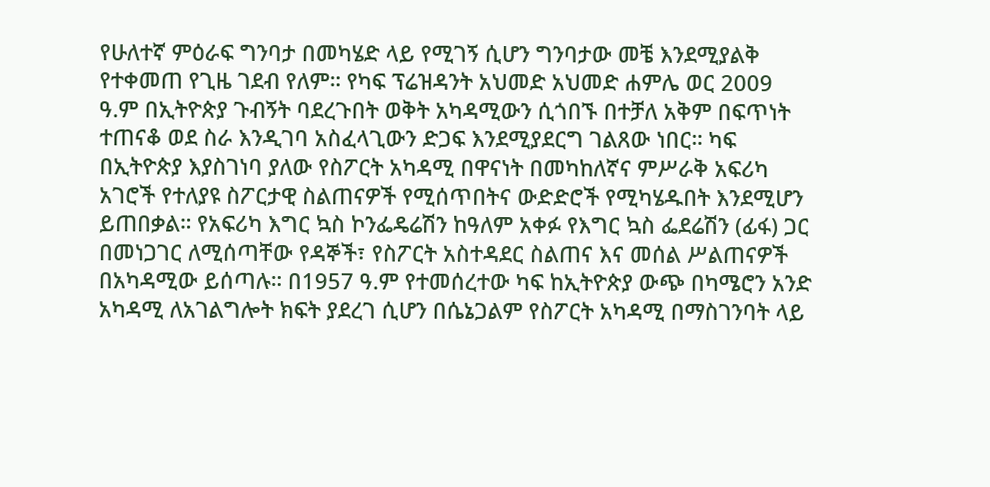የሁለተኛ ምዕራፍ ግንባታ በመካሄድ ላይ የሚገኝ ሲሆን ግንባታው መቼ እንደሚያልቅ የተቀመጠ የጊዜ ገደብ የለም። የካፍ ፕሬዝዳንት አህመድ አህመድ ሐምሌ ወር 2009 ዓ.ም በኢትዮጵያ ጉብኝት ባደረጉበት ወቅት አካዳሚውን ሲጎበኙ በተቻለ አቅም በፍጥነት ተጠናቆ ወደ ስራ እንዲገባ አስፈላጊውን ድጋፍ እንደሚያደርግ ገልጸው ነበር። ካፍ በኢትዮጵያ እያስገነባ ያለው የስፖርት አካዳሚ በዋናነት በመካከለኛና ምሥራቅ አፍሪካ አገሮች የተለያዩ ስፖርታዊ ስልጠናዎች የሚሰጥበትና ውድድሮች የሚካሄዱበት እንደሚሆን ይጠበቃል። የአፍሪካ እግር ኳስ ኮንፌዴሬሽን ከዓለም አቀፉ የእግር ኳስ ፌደሬሽን (ፊፋ) ጋር በመነጋገር ለሚሰጣቸው የዳኞች፣ የስፖርት አስተዳደር ስልጠና እና መሰል ሥልጠናዎች በአካዳሚው ይሰጣሉ። በ1957 ዓ.ም የተመሰረተው ካፍ ከኢትዮጵያ ውጭ በካሜሮን አንድ አካዳሚ ለአገልግሎት ክፍት ያደረገ ሲሆን በሴኔጋልም የስፖርት አካዳሚ በማስገንባት ላይ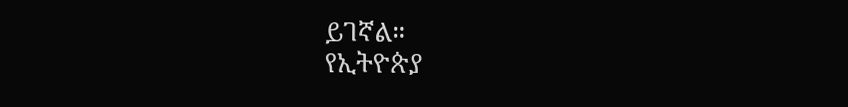ይገኛል።
የኢትዮጵያ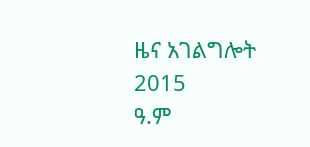ዜና አገልግሎት
2015
ዓ.ም